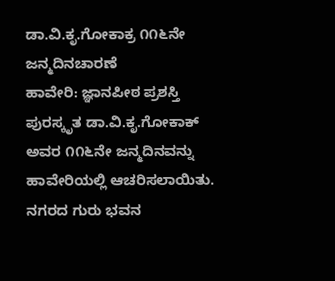ಡಾ.ವಿ.ಕೃ.ಗೋಕಾಕ್ರ ೧೧೬ನೇ ಜನ್ಮದಿನಚಾರಣೆ
ಹಾವೇರಿ: ಜ್ಞಾನಪೀಠ ಪ್ರಶಸ್ತಿ ಪುರಸ್ಕೃತ ಡಾ.ವಿ.ಕೃ.ಗೋಕಾಕ್ ಅವರ ೧೧೬ನೇ ಜನ್ಮದಿನವನ್ನು ಹಾವೇರಿಯಲ್ಲಿ ಆಚರಿಸಲಾಯಿತು.
ನಗರದ ಗುರು ಭವನ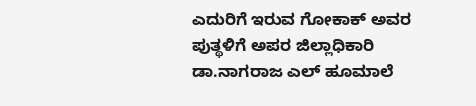ಎದುರಿಗೆ ಇರುವ ಗೋಕಾಕ್ ಅವರ ಪುತ್ಥಳಿಗೆ ಅಪರ ಜಿಲ್ಲಾಧಿಕಾರಿ ಡಾ.ನಾಗರಾಜ ಎಲ್ ಹೂಮಾಲೆ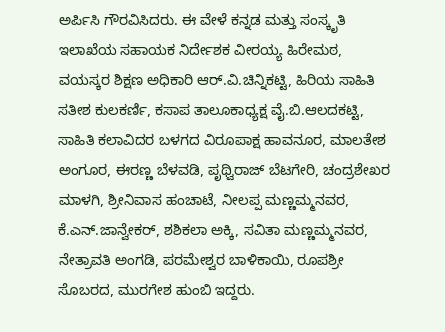ಅರ್ಪಿಸಿ ಗೌರವಿಸಿದರು. ಈ ವೇಳೆ ಕನ್ನಡ ಮತ್ತು ಸಂಸ್ಕೃತಿ ಇಲಾಖೆಯ ಸಹಾಯಕ ನಿರ್ದೇಶಕ ವೀರಯ್ಯ ಹಿರೇಮಠ, ವಯಸ್ಕರ ಶಿಕ್ಷಣ ಅಧಿಕಾರಿ ಆರ್.ವಿ.ಚಿನ್ನಿಕಟ್ಟಿ, ಹಿರಿಯ ಸಾಹಿತಿ ಸತೀಶ ಕುಲಕರ್ಣಿ, ಕಸಾಪ ತಾಲೂಕಾಧ್ಯಕ್ಷ ವೈ.ಬಿ.ಆಲದಕಟ್ಟಿ, ಸಾಹಿತಿ ಕಲಾವಿದರ ಬಳಗದ ವಿರೂಪಾಕ್ಷ ಹಾವನೂರ, ಮಾಲತೇಶ ಅಂಗೂರ, ಈರಣ್ಣ ಬೆಳವಡಿ, ಪೃಥ್ವಿರಾಜ್ ಬೆಟಗೇರಿ, ಚಂದ್ರಶೇಖರ ಮಾಳಗಿ, ಶ್ರೀನಿವಾಸ ಹಂಚಾಟೆ, ನೀಲಪ್ಪ ಮಣ್ಣಮ್ಮನವರ, ಕೆ.ಎನ್.ಜಾನ್ವೇಕರ್, ಶಶಿಕಲಾ ಅಕ್ಕಿ, ಸವಿತಾ ಮಣ್ಣಮ್ಮನವರ, ನೇತ್ರಾವತಿ ಅಂಗಡಿ, ಪರಮೇಶ್ವರ ಬಾಳಿಕಾಯಿ, ರೂಪಶ್ರೀ ಸೊಬರದ, ಮುರಗೇಶ ಹುಂಬಿ ಇದ್ದರು.